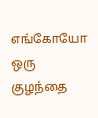எங்கோயோ ஒரு குழந்தை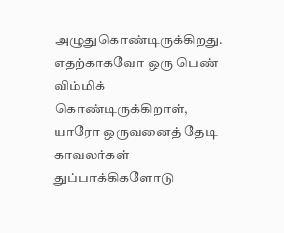அழுதுகொண்டிருக்கிறது. எதற்காகவோ ஒரு பெண்
விம்மிக் கொண்டிருக்கிறாள், யாரோ ஒருவனைத் தேடி காவலர்கள் துப்பாக்கிகளோடு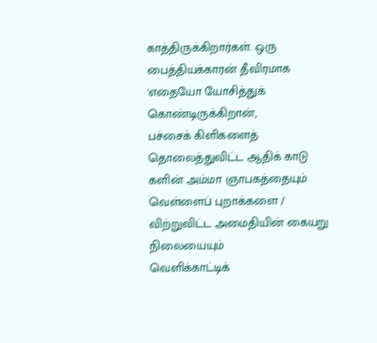காத்திருக்கிறார்கள். ஒரு பைத்தியக்காரன் தீவிரமாக 'எதையோ யோசித்துக்
கொண்டிருக்கிறான்,
பச்சைக் கிளிகளைத் தொலைத்துவிட்ட ஆதிக் காடு களின் அம்மா ஞாபகத்தையும்
வெள்ளைப் புறாக்களை / விற்றுவிட்ட அமைதியின் கையறு நிலையையும்
வெளிக்காட்டிக்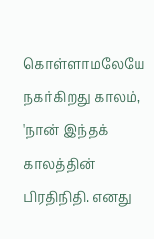கொள்ளாமலேயே நகர்கிறது காலம்,
'நான் இந்தக் காலத்தின் பிரதிநிதி. எனது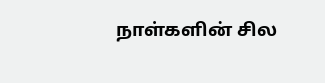நாள்களின் சில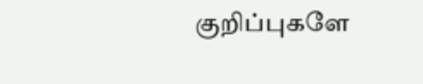குறிப்புகளே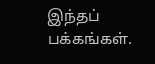இந்தப் பக்கங்கள்.